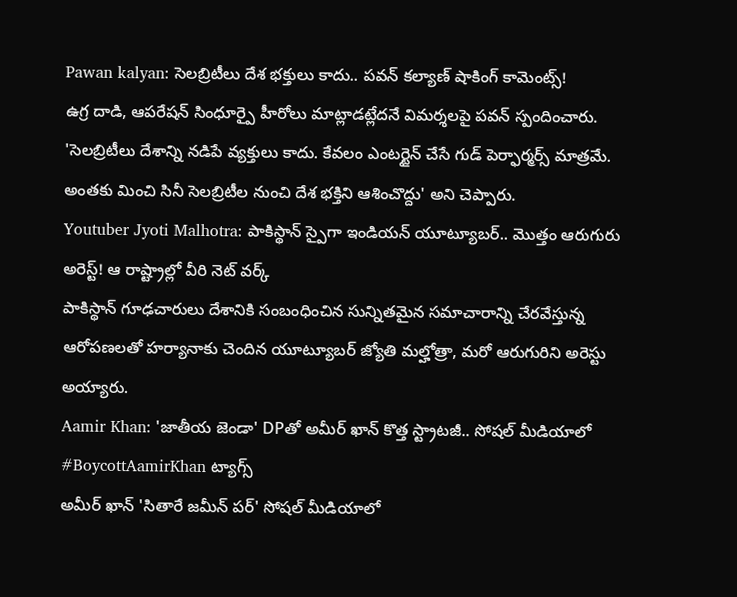Pawan kalyan: సెలబ్రిటీలు దేశ భక్తులు కాదు.. పవన్ కల్యాణ్ షాకింగ్ కామెంట్స్!
ఉగ్ర దాడి, ఆపరేషన్ సింధూర్పై హీరోలు మాట్లాడట్లేదనే విమర్శలపై పవన్ స్పందించారు. 'సెలబ్రిటీలు దేశాన్ని నడిపే వ్యక్తులు కాదు. కేవలం ఎంటర్టైన్ చేసే గుడ్ పెర్ఫార్మర్స్ మాత్రమే. అంతకు మించి సినీ సెలబ్రిటీల నుంచి దేశ భక్తిని ఆశించొద్దు' అని చెప్పారు.
Youtuber Jyoti Malhotra: పాకిస్థాన్ స్పైగా ఇండియన్ యూట్యూబర్.. మొత్తం ఆరుగురు అరెస్ట్! ఆ రాష్ట్రాల్లో వీరి నెట్ వర్క్
పాకిస్థాన్ గూఢచారులు దేశానికి సంబంధించిన సున్నితమైన సమాచారాన్ని చేరవేస్తున్న ఆరోపణలతో హర్యానాకు చెందిన యూట్యూబర్ జ్యోతి మల్హోత్రా, మరో ఆరుగురిని అరెస్టు అయ్యారు.
Aamir Khan: 'జాతీయ జెండా' DPతో అమీర్ ఖాన్ కొత్త స్ట్రాటజీ.. సోషల్ మీడియాలో #BoycottAamirKhan ట్యాగ్స్
అమీర్ ఖాన్ 'సితారే జమీన్ పర్' సోషల్ మీడియాలో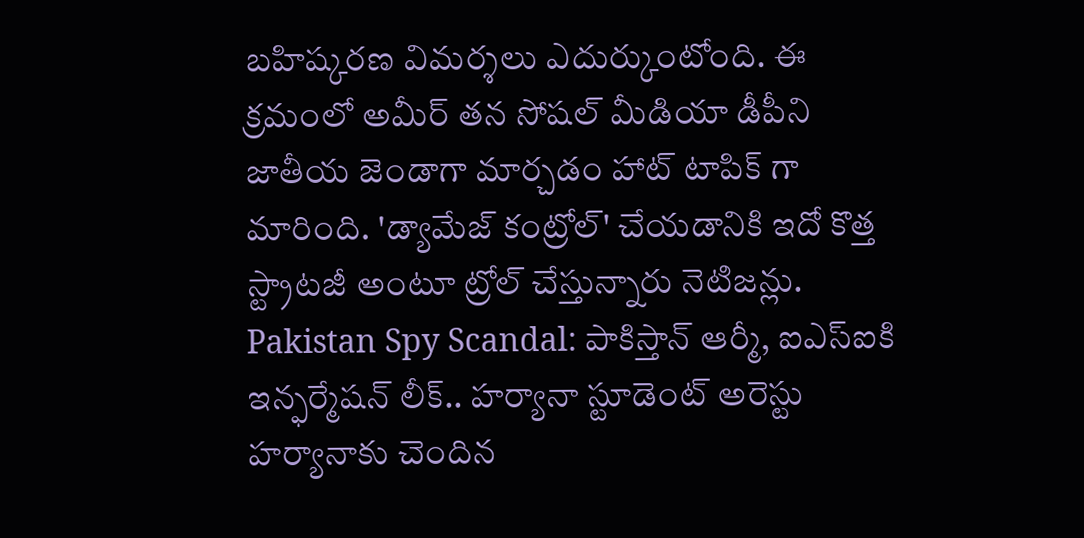బహిష్కరణ విమర్శలు ఎదుర్కుంటోంది. ఈ క్రమంలో అమీర్ తన సోషల్ మీడియా డీపీని జాతీయ జెండాగా మార్చడం హాట్ టాపిక్ గా మారింది. 'డ్యామేజ్ కంట్రోల్' చేయడానికి ఇదో కొత్త స్ట్రాటజీ అంటూ ట్రోల్ చేస్తున్నారు నెటిజన్లు.
Pakistan Spy Scandal: పాకిస్తాన్ ఆర్మీ, ఐఎస్ఐకి ఇన్ఫర్మేషన్ లీక్.. హర్యానా స్టూడెంట్ అరెస్టు
హర్యానాకు చెందిన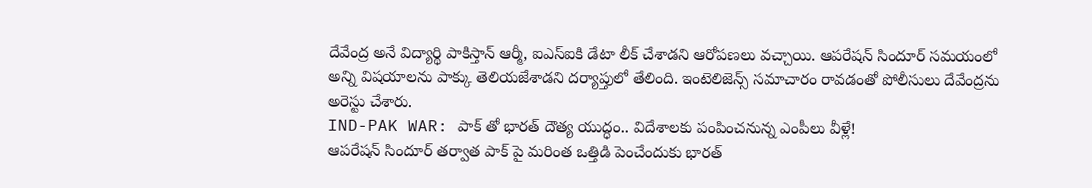దేవేంద్ర అనే విద్యార్థి పాకిస్తాన్ ఆర్మీ, ఐఎస్ఐకి డేటా లీక్ చేశాడని ఆరోపణలు వచ్చాయి. ఆపరేషన్ సిందూర్ సమయంలో అన్ని విషయాలను పాక్కు తెలియజేశాడని దర్యాప్తులో తేలింది. ఇంటెలిజెన్స్ సమాచారం రావడంతో పోలీసులు దేవేంద్రను అరెస్టు చేశారు.
IND-PAK WAR: పాక్ తో భారత్ దౌత్య యుద్ధం.. విదేశాలకు పంపించనున్న ఎంపీలు వీళ్లే!
ఆపరేషన్ సిందూర్ తర్వాత పాక్ పై మరింత ఒత్తిడి పెంచేందుకు భారత్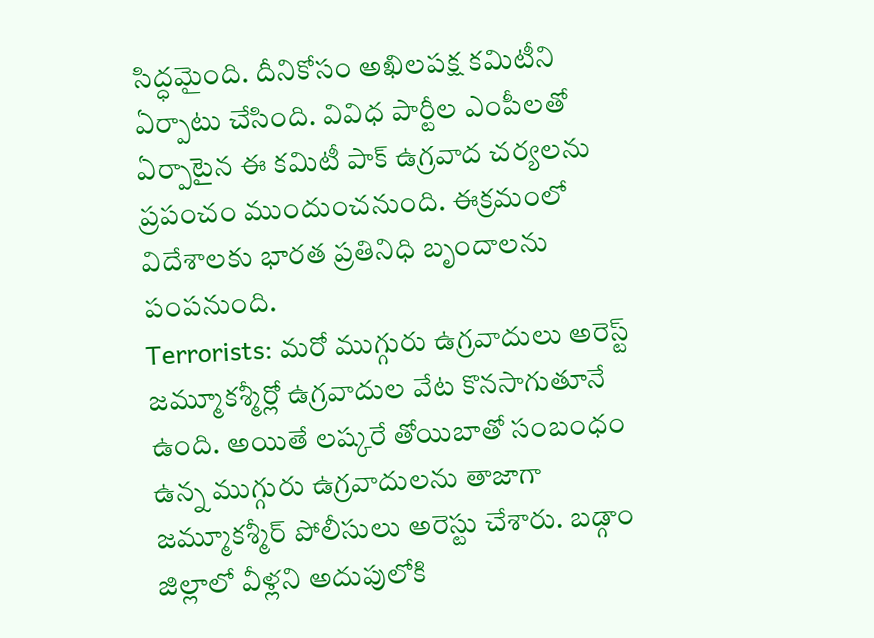సిద్ధమైంది. దీనికోసం అఖిలపక్ష కమిటీని ఏర్పాటు చేసింది. వివిధ పార్టీల ఎంపీలతో ఏర్పాటైన ఈ కమిటీ పాక్ ఉగ్రవాద చర్యలను ప్రపంచం ముందుంచనుంది. ఈక్రమంలో విదేశాలకు భారత ప్రతినిధి బృందాలను పంపనుంది.
Terrorists: మరో ముగ్గురు ఉగ్రవాదులు అరెస్ట్
జమ్మూకశ్మీర్లో ఉగ్రవాదుల వేట కొనసాగుతూనే ఉంది. అయితే లష్కరే తోయిబాతో సంబంధం ఉన్న ముగ్గురు ఉగ్రవాదులను తాజాగా జమ్మూకశ్మీర్ పోలీసులు అరెస్టు చేశారు. బడ్గాం జిల్లాలో వీళ్లని అదుపులోకి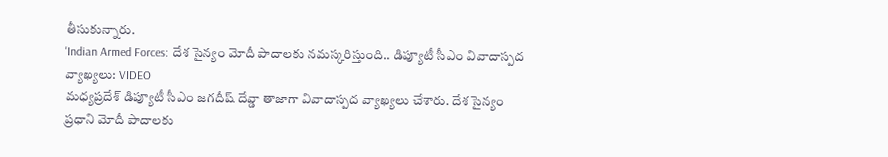తీసుకున్నారు.
'Indian Armed Forces: దేశ సైన్యం మోదీ పాదాలకు నమస్కరిస్తుంది.. డిప్యూటీ సీఎం వివాదాస్పద వ్యాఖ్యలు: VIDEO
మధ్యప్రదేశ్ డిప్యూటీ సీఎం జగదీష్ దేవ్డా తాజాగా వివాదాస్పద వ్యాఖ్యలు చేశారు. దేశ సైన్యం ప్రధాని మోదీ పాదాలకు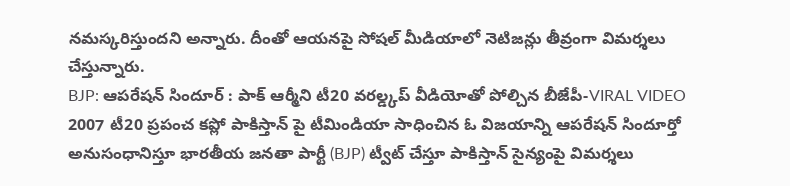నమస్కరిస్తుందని అన్నారు. దీంతో ఆయనపై సోషల్ మీడియాలో నెటిజన్లు తీవ్రంగా విమర్శలు చేస్తున్నారు.
BJP: ఆపరేషన్ సిందూర్ : పాక్ ఆర్మీని టీ20 వరల్డ్కప్ వీడియోతో పోల్చిన బీజేపీ-VIRAL VIDEO
2007 టీ20 ప్రపంచ కప్లో పాకిస్తాన్ పై టీమిండియా సాధించిన ఓ విజయాన్ని ఆపరేషన్ సిందూర్తో అనుసంధానిస్తూ భారతీయ జనతా పార్టీ (BJP) ట్వీట్ చేస్తూ పాకిస్తాన్ సైన్యంపై విమర్శలు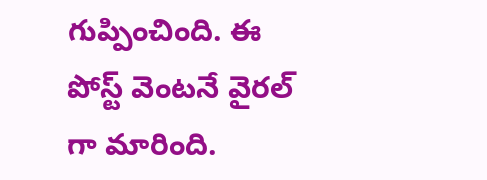గుప్పించింది. ఈ పోస్ట్ వెంటనే వైరల్ గా మారింది.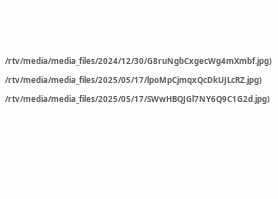/rtv/media/media_files/2024/12/30/G8ruNgbCxgecWg4mXmbf.jpg)
/rtv/media/media_files/2025/05/17/lpoMpCjmqxQcDkUJLcRZ.jpg)
/rtv/media/media_files/2025/05/17/SWwHBQJGl7NY6Q9C1G2d.jpg)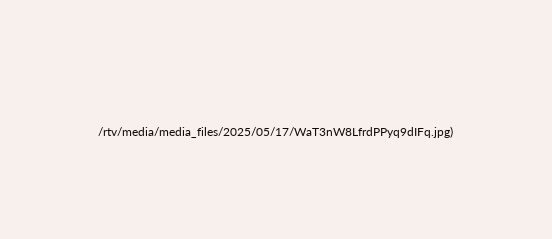/rtv/media/media_files/2025/05/17/WaT3nW8LfrdPPyq9dIFq.jpg)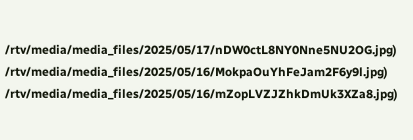/rtv/media/media_files/2025/05/17/nDW0ctL8NY0Nne5NU2OG.jpg)
/rtv/media/media_files/2025/05/16/MokpaOuYhFeJam2F6y9l.jpg)
/rtv/media/media_files/2025/05/16/mZopLVZJZhkDmUk3XZa8.jpg)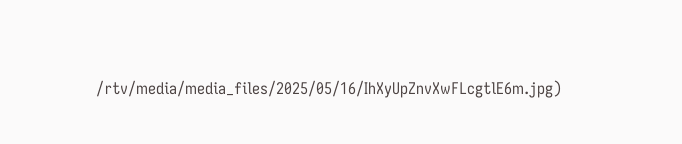/rtv/media/media_files/2025/05/16/IhXyUpZnvXwFLcgtlE6m.jpg)